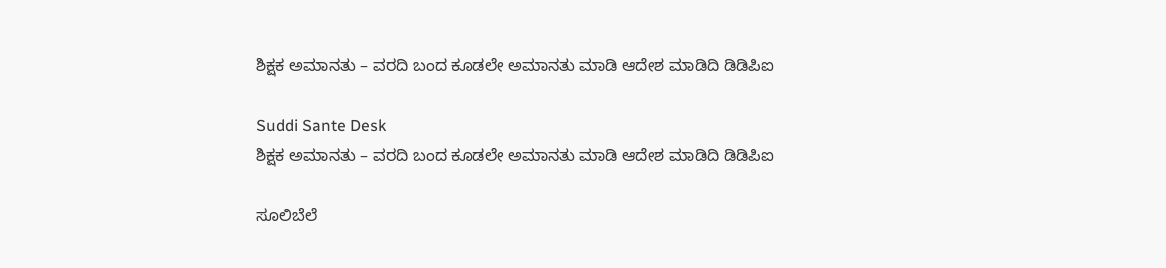ಶಿಕ್ಷಕ ಅಮಾನತು – ವರದಿ ಬಂದ ಕೂಡಲೇ ಅಮಾನತು ಮಾಡಿ ಆದೇಶ ಮಾಡಿದಿ ಡಿಡಿಪಿಐ

Suddi Sante Desk
ಶಿಕ್ಷಕ ಅಮಾನತು – ವರದಿ ಬಂದ ಕೂಡಲೇ ಅಮಾನತು ಮಾಡಿ ಆದೇಶ ಮಾಡಿದಿ ಡಿಡಿಪಿಐ

ಸೂಲಿಬೆಲೆ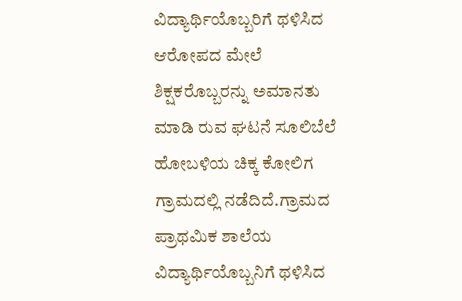ವಿದ್ಯಾರ್ಥಿಯೊಬ್ಬರಿಗೆ ಥಳಿಸಿದ ಆರೋಪದ ಮೇಲೆ ಶಿಕ್ಷಕರೊಬ್ಬರನ್ನು ಅಮಾನತು ಮಾಡಿ ರುವ ಘಟನೆ ಸೂಲಿಬೆಲೆ ಹೋಬಳಿಯ ಚಿಕ್ಕ ಕೋಲಿಗ ಗ್ರಾಮದಲ್ಲಿ ನಡೆದಿದೆ.ಗ್ರಾಮದ ಪ್ರಾಥಮಿಕ ಶಾಲೆಯ ವಿದ್ಯಾರ್ಥಿಯೊಬ್ಬನಿಗೆ ಥಳಿಸಿದ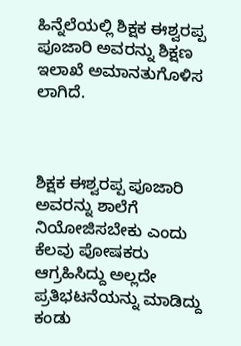ಹಿನ್ನೆಲೆಯಲ್ಲಿ ಶಿಕ್ಷಕ ಈಶ್ವರಪ್ಪ ಪೂಜಾರಿ ಅವರನ್ನು ಶಿಕ್ಷಣ ಇಲಾಖೆ ಅಮಾನತುಗೊಳಿಸ ಲಾಗಿದೆ.



ಶಿಕ್ಷಕ ಈಶ್ವರಪ್ಪ ಪೂಜಾರಿ ಅವರನ್ನು ಶಾಲೆಗೆ ನಿಯೋಜಿಸಬೇಕು ಎಂದು ಕೆಲವು ಪೋಷಕರು ಆಗ್ರಹಿಸಿದ್ದು ಅಲ್ಲದೇ ಪ್ರತಿಭಟನೆಯನ್ನು ಮಾಡಿದ್ದು ಕಂಡು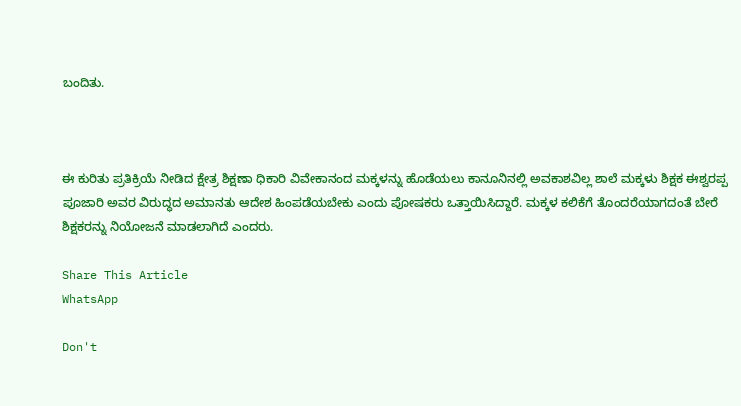ಬಂದಿತು.



ಈ ಕುರಿತು ಪ್ರತಿಕ್ರಿಯೆ ನೀಡಿದ ಕ್ಷೇತ್ರ ಶಿಕ್ಷಣಾ ಧಿಕಾರಿ ವಿವೇಕಾನಂದ ಮಕ್ಕಳನ್ನು ಹೊಡೆಯಲು ಕಾನೂನಿನಲ್ಲಿ ಅವಕಾಶವಿಲ್ಲ ಶಾಲೆ ಮಕ್ಕಳು ಶಿಕ್ಷಕ ಈಶ್ವರಪ್ಪ ಪೂಜಾರಿ ಅವರ ವಿರುದ್ಧದ ಅಮಾನತು ಆದೇಶ ಹಿಂಪಡೆಯಬೇಕು ಎಂದು ಪೋಷಕರು ಒತ್ತಾಯಿಸಿದ್ದಾರೆ. ಮಕ್ಕಳ ಕಲಿಕೆಗೆ ತೊಂದರೆಯಾಗದಂತೆ ಬೇರೆ ಶಿಕ್ಷಕರನ್ನು ನಿಯೋಜನೆ ಮಾಡಲಾಗಿದೆ ಎಂದರು.

Share This Article
WhatsApp

Don't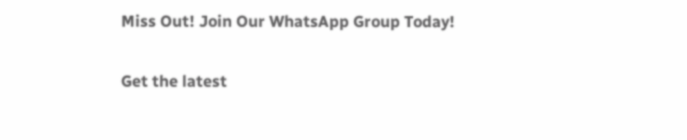Miss Out! Join Our WhatsApp Group Today!

Get the latest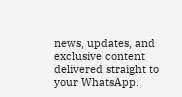news, updates, and exclusive content delivered straight to your WhatsApp.